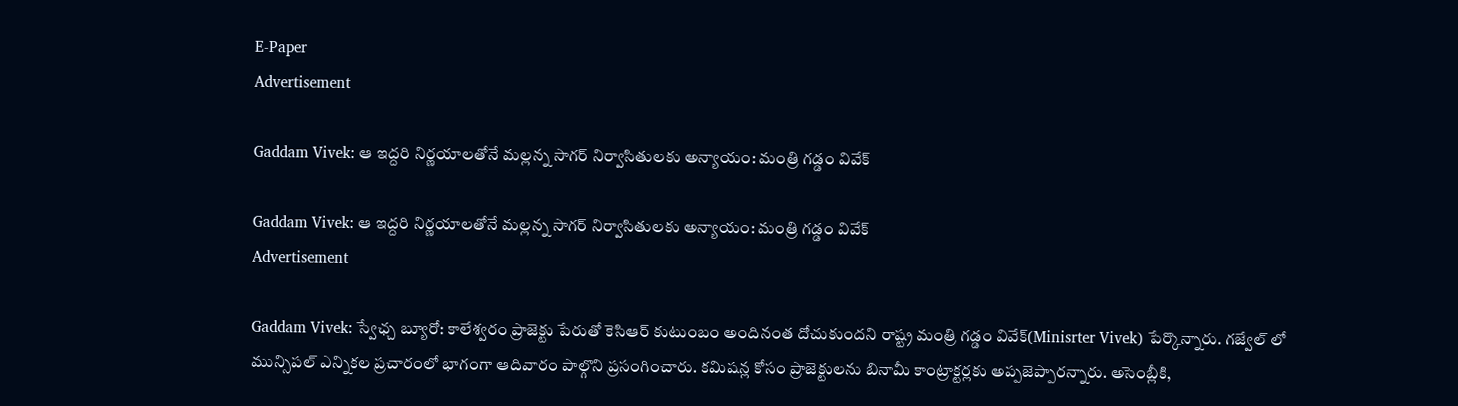E-Paper
Advertisement

Gaddam Vivek: ఆ ఇద్దరి నిర్ణయాలతోనే మల్లన్న సాగర్ నిర్వాసితులకు అన్యాయం: మంత్రి గడ్డం వివేక్

Gaddam Vivek: ఆ ఇద్దరి నిర్ణయాలతోనే మల్లన్న సాగర్ నిర్వాసితులకు అన్యాయం: మంత్రి గడ్డం వివేక్
Advertisement

Gaddam Vivek: స్వేఛ్చ బ్యూరో: కాలేశ్వరం ప్రాజెక్టు పేరుతో కెసిఆర్ కుటుంబం అందినంత దోచుకుందని రాష్ట్ర మంత్రి గడ్డం వివేక్(Minisrter Vivek) పేర్కొన్నారు. గజ్వేల్ లో మున్సిపల్ ఎన్నికల ప్రచారంలో భాగంగా ఆదివారం పాల్గొని ప్రసంగించారు. కమిషన్ల కోసం ప్రాజెక్టులను బినామీ కాంట్రాక్టర్లకు అప్పజెప్పారన్నారు. అసెంబ్లీకి,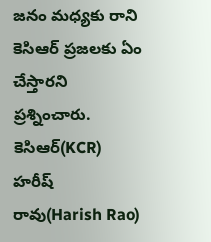జనం మధ్యకు రాని కెసిఆర్ ప్రజలకు ఏం చేస్తారని ప్రశ్నించారు. కెసిఆర్(KCR) హరీష్ రావు(Harish Rao)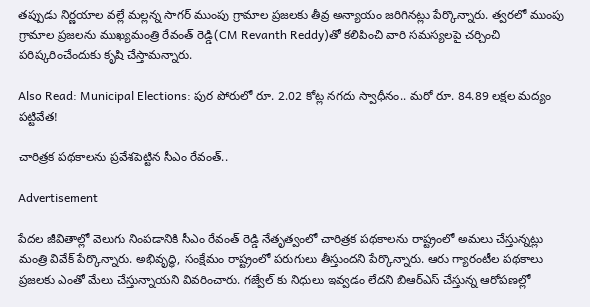తప్పుడు నిర్ణయాల వల్లే మల్లన్న సాగర్ ముంపు గ్రామాల ప్రజలకు తీవ్ర అన్యాయం జరిగినట్లు పేర్కొన్నారు. త్వరలో ముంపు గ్రామాల ప్రజలను ముఖ్యమంత్రి రేవంత్ రెడ్డి(CM Revanth Reddy)తో కలిపించి వారి సమస్యలపై చర్చించి పరిష్కరించేందుకు కృషి చేస్తామన్నారు.

Also Read: Municipal Elections: పుర పోరులో రూ. 2.02 కోట్ల నగదు స్వాధీనం.. మరో రూ. 84.89 లక్షల మద్యం పట్టివేత!

చారిత్రక పథకాలను ప్రవేశపెట్టిన సీఎం రేవంత్..

Advertisement

పేదల జీవితాల్లో వెలుగు నింపడానికి సీఎం రేవంత్ రెడ్డి నేతృత్వంలో చారిత్రక పథకాలను రాష్ట్రంలో అమలు చేస్తున్నట్లు మంత్రి వివేక్ పేర్కొన్నారు. అభివృద్ధి, సంక్షేమం రాష్ట్రంలో పరుగులు తీస్తుందని పేర్కొన్నారు. ఆరు గ్యారంటీల పథకాలు ప్రజలకు ఎంతో మేలు చేస్తున్నాయని వివరించారు. గజ్వేల్ కు నిధులు ఇవ్వడం లేదని బిఆర్ఎస్ చేస్తున్న ఆరోపణల్లో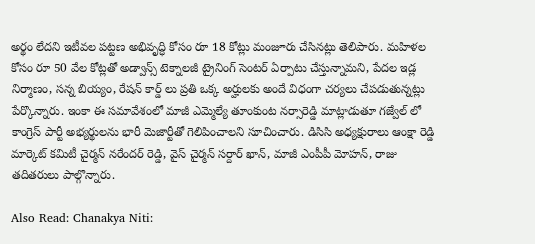అర్థం లేదని ఇటీవల పట్టణ అభివృద్ధి కోసం రూ 18 కోట్లు మంజూరు చేసినట్లు తెలిపారు. మహిళల కోసం రూ 50 వేల కోట్లతో అడ్వాన్స్ టెక్నాలజీ ట్రైనింగ్ సెంటర్ ఏర్పాటు చేస్తున్నామని, పేదల ఇడ్ల నిర్మాణం, సన్న బియ్యం, రేషన్ కార్డ్ లు ప్రతి ఒక్క అర్హులకు అందే విధంగా చర్యలు చేపడుతున్నట్లు పేర్కొన్నారు. ఇంకా ఈ సమావేశంలో మాజీ ఎమ్మెల్యే తూంకుంట నర్సారెడ్డి మాట్లాడుతూ గజ్వేల్ లో కాంగ్రెస్ పార్టీ అభ్యర్థులను భారీ మెజార్టీతో గెలిపించాలని సూచించారు. డిసిసి అధ్యక్షురాలు ఆంక్షా రెడ్డి మార్కెట్ కమిటీ చైర్మన్ నరేందర్ రెడ్డి, వైస్ చైర్మన్ సర్దార్ ఖాన్, మాజీ ఎంపీపీ మోహన్, రాజు తదితరులు పాల్గొన్నారు.

Also Read: Chanakya Niti: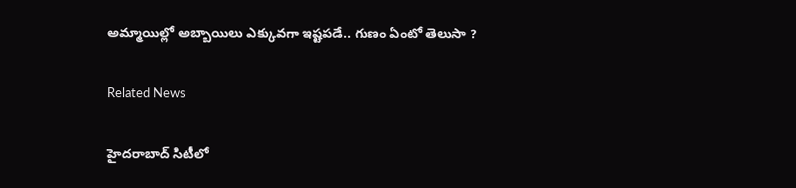అమ్మాయిల్లో అబ్బాయిలు ఎక్కువగా ఇష్టపడే.. గుణం ఏంటో తెలుసా ?

Related News

హైదరాబాద్ సిటీలో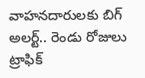వాహనదారులకు బిగ్ అలర్ట్.. రెండు రోజులు ట్రాఫిక్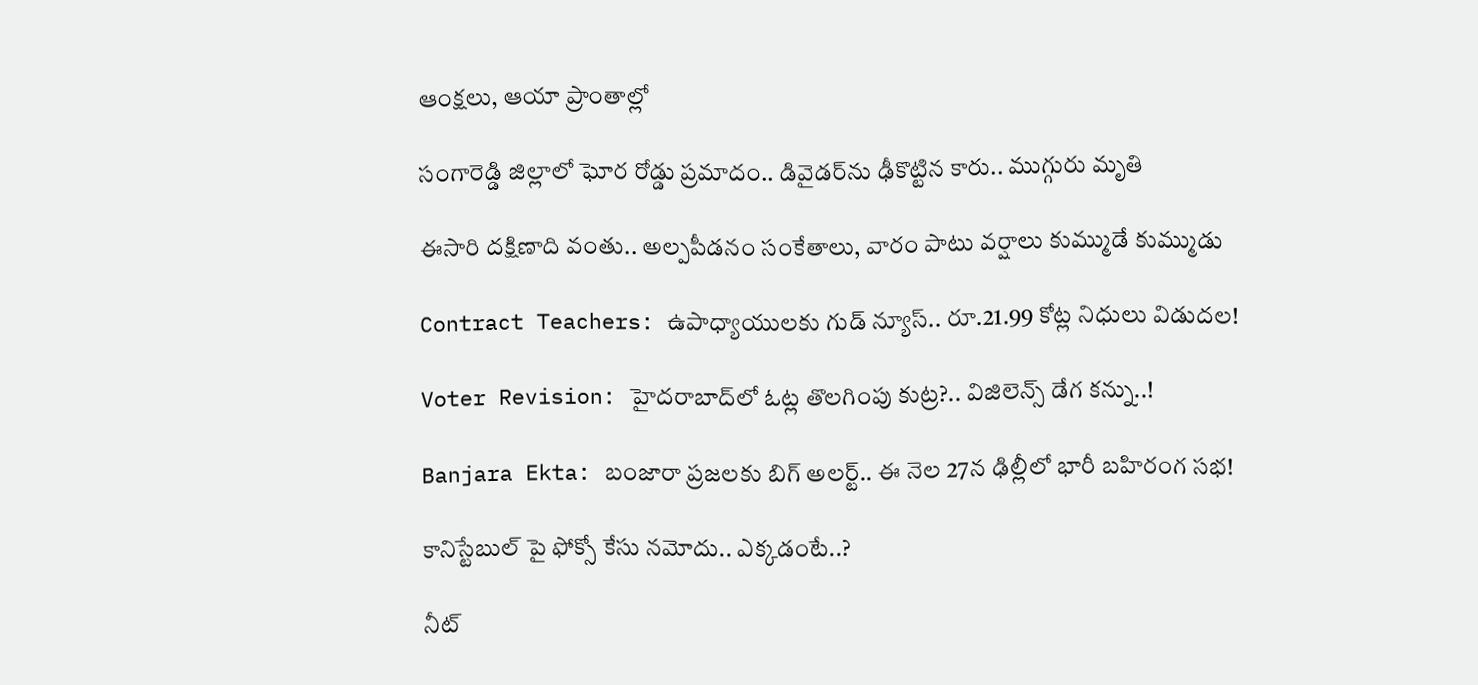ఆంక్షలు, ఆయా ప్రాంతాల్లో

సంగారెడ్డి జిల్లాలో ఘోర రోడ్డు ప్రమాదం.. డివైడర్‌ను ఢీకొట్టిన కారు.. ముగ్గురు మృతి

ఈసారి దక్షిణాది వంతు.. అల్పపీడనం సంకేతాలు, వారం పాటు వర్షాలు కుమ్ముడే కుమ్ముడు

Contract Teachers: ఉపాధ్యాయులకు గుడ్ న్యూస్.. రూ.21.99 కోట్ల నిధులు విడుదల!

Voter Revision: హైదరాబాద్‌లో ఓట్ల తొలగింపు కుట్ర?.. విజిలెన్స్ డేగ కన్ను..!

Banjara Ekta: బంజారా ప్రజలకు బిగ్ అలర్ట్.. ఈ నెల 27న ఢిల్లీలో భారీ బహిరంగ సభ!

కానిస్టేబుల్ పై ఫోక్సో కేసు నమోదు.. ఎక్కడంటే..?

నీట్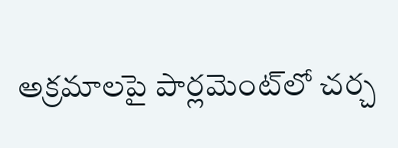అక్రమాలపై పార్లమెంట్‌లో చర్చ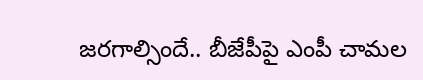జరగాల్సిందే.. బీజేపీపై ఎంపీ చామల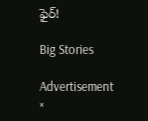ఫైర్!

Big Stories

Advertisement
×